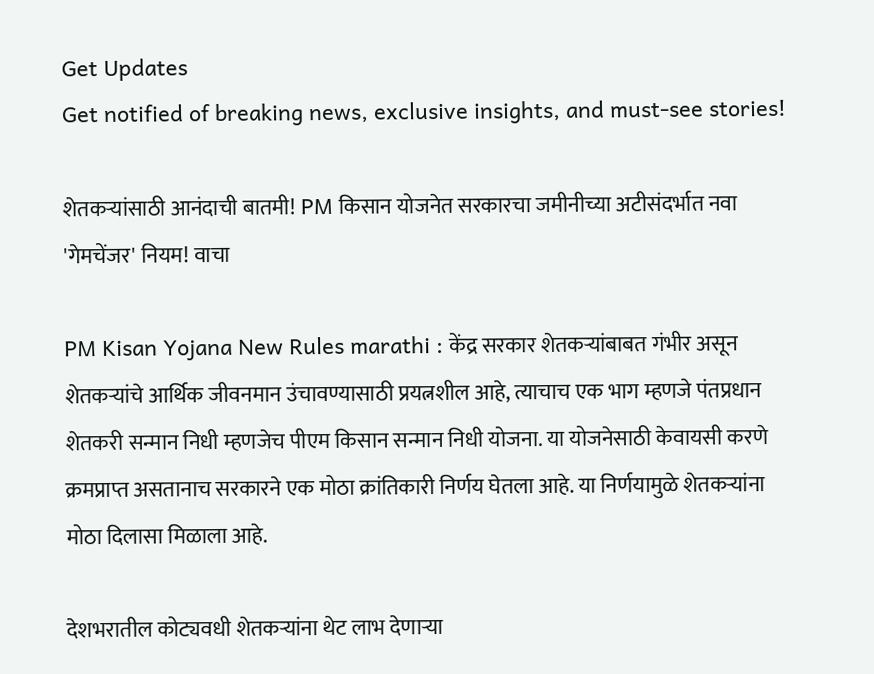Get Updates
Get notified of breaking news, exclusive insights, and must-see stories!

शेतकऱ्यांसाठी आनंदाची बातमी! PM किसान योजनेत सरकारचा जमीनीच्या अटीसंदर्भात नवा 'गेमचेंजर' नियम! वाचा

PM Kisan Yojana New Rules marathi : केंद्र सरकार शेतकऱ्यांबाबत गंभीर असून शेतकऱ्यांचे आर्थिक जीवनमान उंचावण्यासाठी प्रयत्नशील आहे, त्याचाच एक भाग म्हणजे पंतप्रधान शेतकरी सन्मान निधी म्हणजेच पीएम किसान सन्मान निधी योजना. या योजनेसाठी केवायसी करणे क्रमप्राप्त असतानाच सरकारने एक मोठा क्रांतिकारी निर्णय घेतला आहे. या निर्णयामुळे शेतकऱ्यांना मोठा दिलासा मिळाला आहे.

देशभरातील कोट्यवधी शेतकऱ्यांना थेट लाभ देणाऱ्या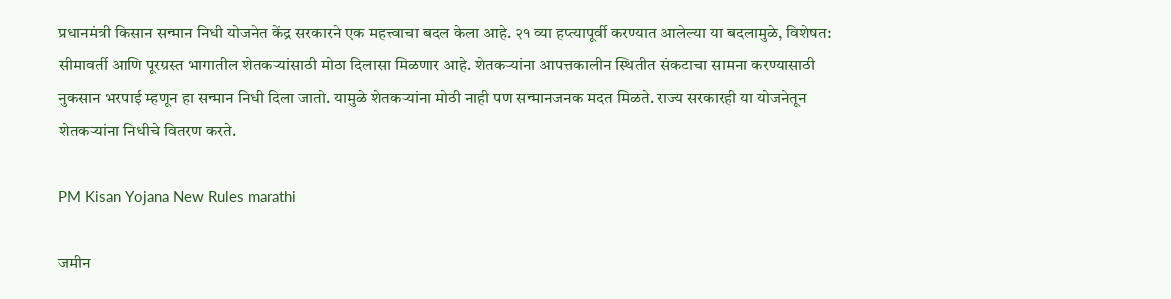प्रधानमंत्री किसान सन्मान निधी योजनेत केंद्र सरकारने एक महत्त्वाचा बदल केला आहे. २१ व्या हप्त्यापूर्वी करण्यात आलेल्या या बदलामुळे, विशेषत: सीमावर्ती आणि पूरग्रस्त भागातील शेतकऱ्यांसाठी मोठा दिलासा मिळणार आहे. शेतकऱ्यांना आपत्तकालीन स्थितीत संकटाचा सामना करण्यासाठी नुकसान भरपाई म्हणून हा सन्मान निधी दिला जातो. यामुळे शेतकऱ्यांना मोठी नाही पण सन्मानजनक मदत मिळते. राज्य सरकारही या योजनेतून शेतकऱ्यांना निधीचे वितरण करते.

PM Kisan Yojana New Rules marathi

जमीन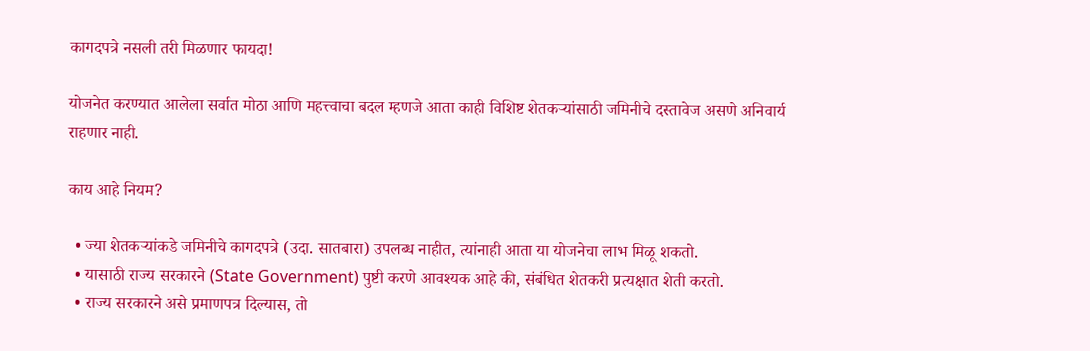कागदपत्रे नसली तरी मिळणार फायदा!

योजनेत करण्यात आलेला सर्वात मोठा आणि महत्त्वाचा बदल म्हणजे आता काही विशिष्ट शेतकऱ्यांसाठी जमिनीचे दस्तावेज असणे अनिवार्य राहणार नाही.

काय आहे नियम?

  • ज्या शेतकऱ्यांकडे जमिनीचे कागदपत्रे (उदा. सातबारा) उपलब्ध नाहीत, त्यांनाही आता या योजनेचा लाभ मिळू शकतो.
  • यासाठी राज्य सरकारने (State Government) पुष्टी करणे आवश्यक आहे की, संबंधित शेतकरी प्रत्यक्षात शेती करतो.
  • राज्य सरकारने असे प्रमाणपत्र दिल्यास, तो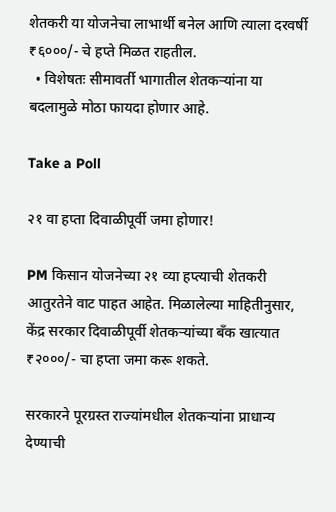शेतकरी या योजनेचा लाभार्थी बनेल आणि त्याला दरवर्षी ₹६०००/- चे हप्ते मिळत राहतील.
  • विशेषतः सीमावर्ती भागातील शेतकऱ्यांना या बदलामुळे मोठा फायदा होणार आहे.

Take a Poll

२१ वा हप्ता दिवाळीपूर्वी जमा होणार!

PM किसान योजनेच्या २१ व्या हप्त्याची शेतकरी आतुरतेने वाट पाहत आहेत. मिळालेल्या माहितीनुसार, केंद्र सरकार दिवाळीपूर्वी शेतकऱ्यांच्या बँक खात्यात ₹२०००/- चा हप्ता जमा करू शकते.

सरकारने पूरग्रस्त राज्यांमधील शेतकऱ्यांना प्राधान्य देण्याची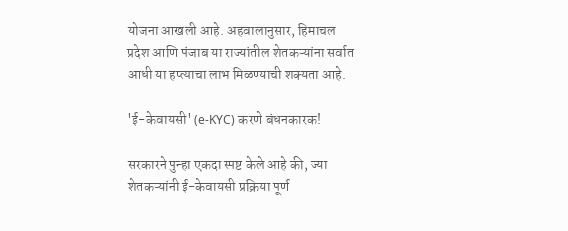योजना आखली आहे. अहवालानुसार, हिमाचल प्रदेश आणि पंजाब या राज्यांतील शेतकऱ्यांना सर्वात आधी या हप्त्याचा लाभ मिळण्याची शक्यता आहे.

'ई-केवायसी' (e-KYC) करणे बंधनकारक!

सरकारने पुन्हा एकदा स्पष्ट केले आहे की, ज्या शेतकऱ्यांनी ई-केवायसी प्रक्रिया पूर्ण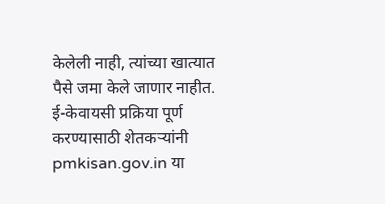केलेली नाही, त्यांच्या खात्यात पैसे जमा केले जाणार नाहीत. ई-केवायसी प्रक्रिया पूर्ण करण्यासाठी शेतकऱ्यांनी pmkisan.gov.in या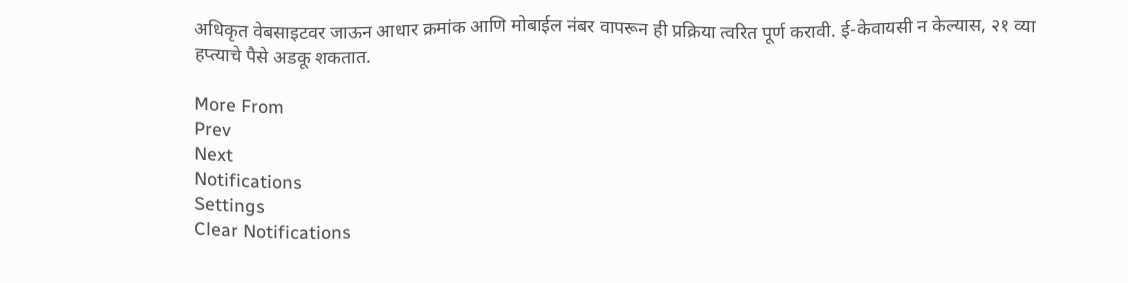अधिकृत वेबसाइटवर जाऊन आधार क्रमांक आणि मोबाईल नंबर वापरून ही प्रक्रिया त्वरित पूर्ण करावी. ई-केवायसी न केल्यास, २१ व्या हप्त्याचे पैसे अडकू शकतात.

More From
Prev
Next
Notifications
Settings
Clear Notifications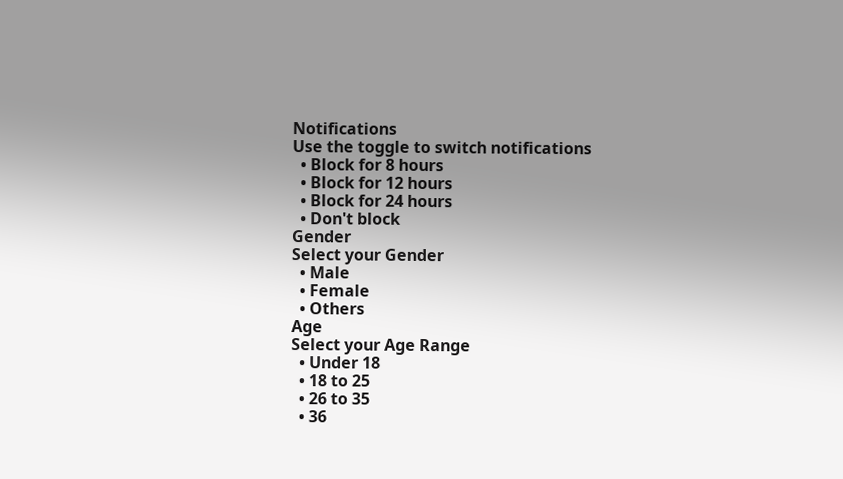Notifications
Use the toggle to switch notifications
  • Block for 8 hours
  • Block for 12 hours
  • Block for 24 hours
  • Don't block
Gender
Select your Gender
  • Male
  • Female
  • Others
Age
Select your Age Range
  • Under 18
  • 18 to 25
  • 26 to 35
  • 36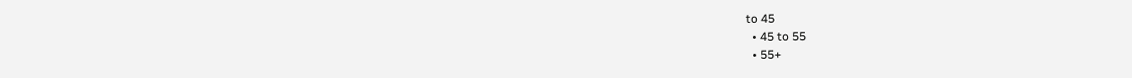to 45
  • 45 to 55
  • 55+